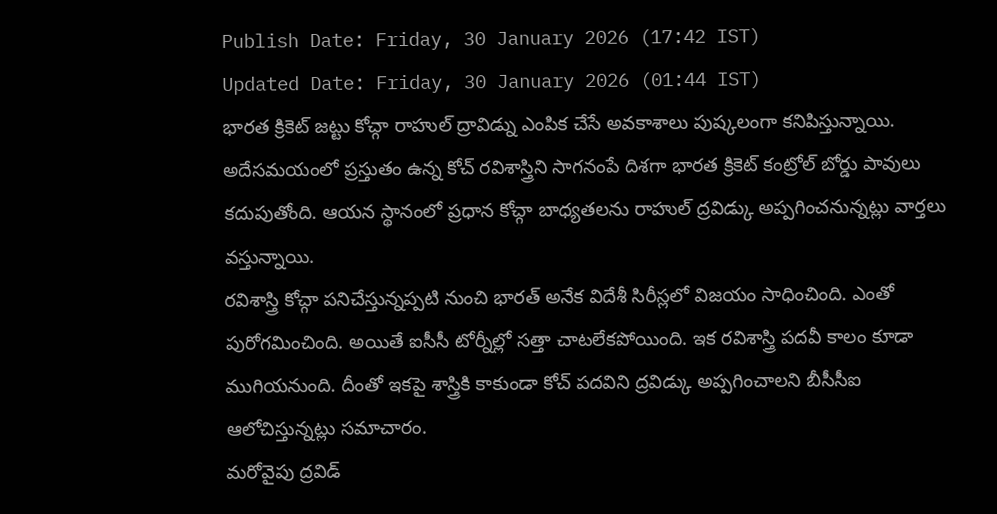Publish Date: Friday, 30 January 2026 (17:42 IST)
Updated Date: Friday, 30 January 2026 (01:44 IST)
భారత క్రికెట్ జట్టు కోచ్గా రాహుల్ ద్రావిడ్ను ఎంపిక చేసే అవకాశాలు పుష్కలంగా కనిపిస్తున్నాయి. అదేసమయంలో ప్రస్తుతం ఉన్న కోచ్ రవిశాస్త్రిని సాగనంపే దిశగా భారత క్రికెట్ కంట్రోల్ బోర్డు పావులు కదుపుతోంది. ఆయన స్థానంలో ప్రధాన కోచ్గా బాధ్యతలను రాహుల్ ద్రవిడ్కు అప్పగించనున్నట్లు వార్తలు వస్తున్నాయి.
రవిశాస్త్రి కోచ్గా పనిచేస్తున్నప్పటి నుంచి భారత్ అనేక విదేశీ సిరీస్లలో విజయం సాధించింది. ఎంతో పురోగమించింది. అయితే ఐసీసీ టోర్నీల్లో సత్తా చాటలేకపోయింది. ఇక రవిశాస్త్రి పదవీ కాలం కూడా ముగియనుంది. దీంతో ఇకపై శాస్త్రికి కాకుండా కోచ్ పదవిని ద్రవిడ్కు అప్పగించాలని బీసీసీఐ ఆలోచిస్తున్నట్లు సమాచారం.
మరోవైపు ద్రవిడ్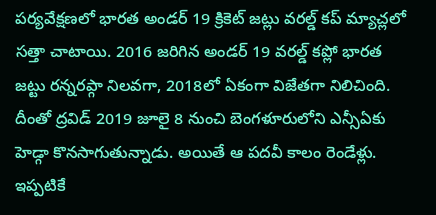పర్యవేక్షణలో భారత అండర్ 19 క్రికెట్ జట్లు వరల్డ్ కప్ మ్యాచ్లలో సత్తా చాటాయి. 2016 జరిగిన అండర్ 19 వరల్డ్ కప్లో భారత జట్టు రన్నరప్గా నిలవగా, 2018లో ఏకంగా విజేతగా నిలిచింది. దీంతో ద్రవిడ్ 2019 జూలై 8 నుంచి బెంగళూరులోని ఎన్సీఏకు హెడ్గా కొనసాగుతున్నాడు. అయితే ఆ పదవీ కాలం రెండేళ్లు. ఇప్పటికే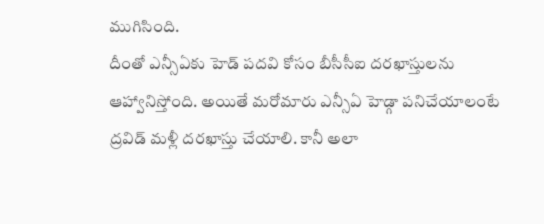ముగిసింది.
దీంతో ఎన్సీఏకు హెడ్ పదవి కోసం బీసీసీఐ దరఖాస్తులను ఆహ్వానిస్తోంది. అయితే మరోమారు ఎన్సీఏ హెడ్గా పనిచేయాలంటే ద్రవిడ్ మళ్లీ దరఖాస్తు చేయాలి. కానీ అలా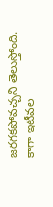జరగకపోవచ్చని తెలుస్తోంది. కాగా ఇటీవల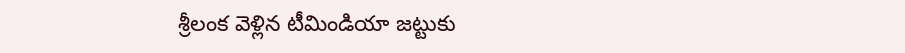శ్రీలంక వెళ్లిన టీమిండియా జట్టుకు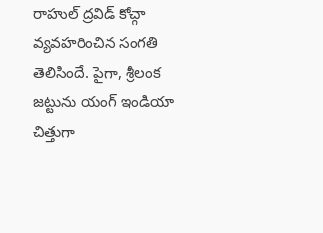రాహుల్ ద్రవిడ్ కోచ్గా వ్యవహరించిన సంగతి తెలిసిందే. పైగా, శ్రీలంక జట్టును యంగ్ ఇండియా చిత్తుగా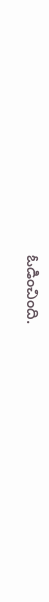ఓడించింది.